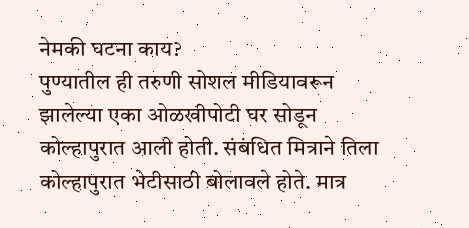नेमकी घटना काय?
पुण्यातील ही तरुणी सोशल मीडियावरून झालेल्या एका ओळखीपोटी घर सोडून कोल्हापुरात आली होती. संबंधित मित्राने तिला कोल्हापुरात भेटीसाठी बोलावले होते. मात्र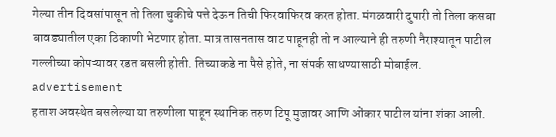गेल्या तीन दिवसांपासून तो तिला चुकीचे पत्ते देऊन तिची फिरवाफिरव करत होता. मंगळवारी दुपारी तो तिला कसबा बावड्यातील एका ठिकाणी भेटणार होता. मात्र तासनतास वाट पाहूनही तो न आल्याने ही तरुणी नैराश्यातून पाटील गल्लीच्या कोपऱ्यावर रडत बसली होती. तिच्याकडे ना पैसे होते, ना संपर्क साधण्यासाठी मोबाईल.
advertisement
हताश अवस्थेत बसलेल्या या तरुणीला पाहून स्थानिक तरुण टिपू मुजावर आणि ओंकार पाटील यांना शंका आली.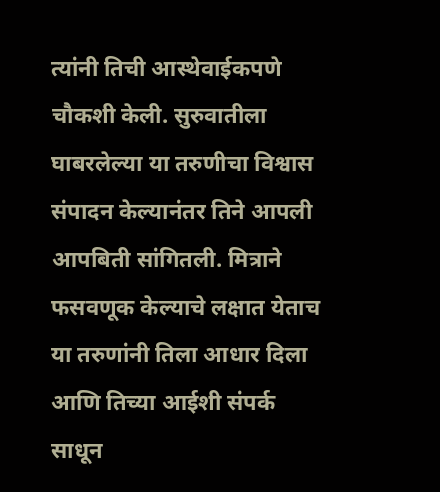त्यांनी तिची आस्थेवाईकपणे चौकशी केली. सुरुवातीला घाबरलेल्या या तरुणीचा विश्वास संपादन केल्यानंतर तिने आपली आपबिती सांगितली. मित्राने फसवणूक केल्याचे लक्षात येताच या तरुणांनी तिला आधार दिला आणि तिच्या आईशी संपर्क साधून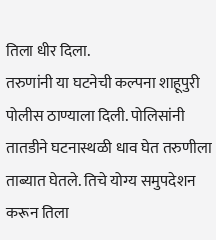तिला धीर दिला.
तरुणांनी या घटनेची कल्पना शाहूपुरी पोलीस ठाण्याला दिली. पोलिसांनी तातडीने घटनास्थळी धाव घेत तरुणीला ताब्यात घेतले. तिचे योग्य समुपदेशन करून तिला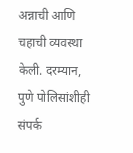अन्नाची आणि चहाची व्यवस्था केली. दरम्यान, पुणे पोलिसांशीही संपर्क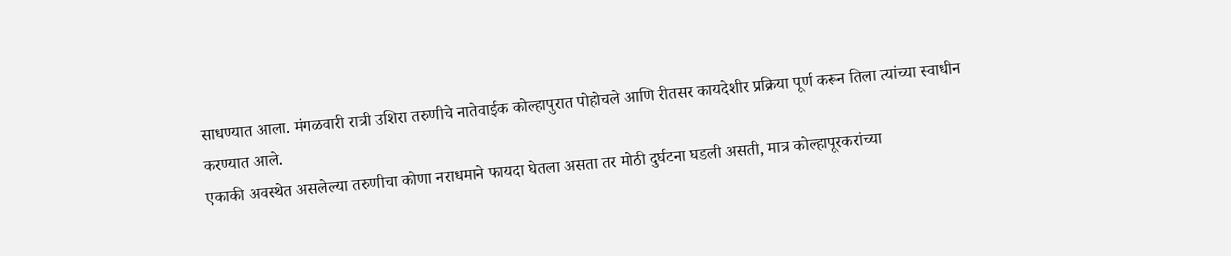साधण्यात आला. मंगळवारी रात्री उशिरा तरुणीचे नातेवाईक कोल्हापुरात पोहोचले आणि रीतसर कायदेशीर प्रक्रिया पूर्ण करून तिला त्यांच्या स्वाधीन करण्यात आले.
एकाकी अवस्थेत असलेल्या तरुणीचा कोणा नराधमाने फायदा घेतला असता तर मोठी दुर्घटना घडली असती, मात्र कोल्हापूरकरांच्या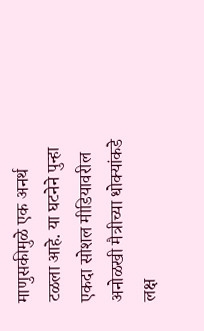माणुसकीमुळे एक अनर्थ टळला आहे. या घटनेने पुन्हा एकदा सोशल मीडियावरील अनोळखी मैत्रीच्या धोक्यांकडे लक्ष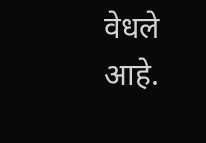वेधले आहे.